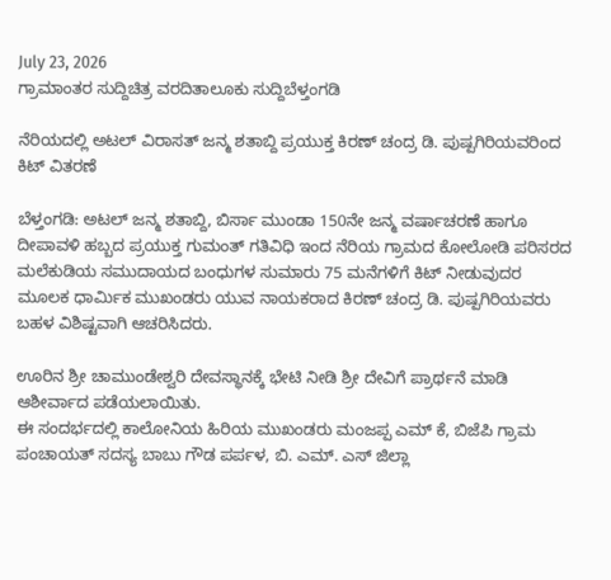July 23, 2026
ಗ್ರಾಮಾಂತರ ಸುದ್ದಿಚಿತ್ರ ವರದಿತಾಲೂಕು ಸುದ್ದಿಬೆಳ್ತಂಗಡಿ

ನೆರಿಯದಲ್ಲಿ ಅಟಲ್ ವಿರಾಸತ್ ಜನ್ಮ ಶತಾಬ್ದಿ ಪ್ರಯುಕ್ತ ಕಿರಣ್ ಚಂದ್ರ ಡಿ. ಪುಷ್ಪಗಿರಿಯವರಿಂದ ಕಿಟ್ ವಿತರಣೆ

ಬೆಳ್ತಂಗಡಿ: ಅಟಲ್ ಜನ್ಮ ಶತಾಬ್ದಿ, ಬಿರ್ಸಾ ಮುಂಡಾ 150ನೇ ಜನ್ಮ ವರ್ಷಾಚರಣೆ ಹಾಗೂ ದೀಪಾವಳಿ ಹಬ್ಬದ ಪ್ರಯುಕ್ತ ಗುಮಂತ್ ಗತಿವಿಧಿ ಇಂದ ನೆರಿಯ ಗ್ರಾಮದ ಕೋಲೋಡಿ ಪರಿಸರದ ಮಲೆಕುಡಿಯ ಸಮುದಾಯದ ಬಂಧುಗಳ ಸುಮಾರು 75 ಮನೆಗಳಿಗೆ ಕಿಟ್ ನೀಡುವುದರ ಮೂಲಕ ಧಾರ್ಮಿಕ ಮುಖಂಡರು ಯುವ ನಾಯಕರಾದ ಕಿರಣ್ ಚಂದ್ರ ಡಿ. ಪುಷ್ಪಗಿರಿಯವರು ಬಹಳ ವಿಶಿಷ್ಟವಾಗಿ ಆಚರಿಸಿದರು.

ಊರಿನ ಶ್ರೀ ಚಾಮುಂಡೇಶ್ವರಿ ದೇವಸ್ಥಾನಕ್ಕೆ ಭೇಟಿ ನೀಡಿ ಶ್ರೀ ದೇವಿಗೆ ಪ್ರಾರ್ಥನೆ ಮಾಡಿ ಆಶೀರ್ವಾದ ಪಡೆಯಲಾಯಿತು.
ಈ ಸಂದರ್ಭದಲ್ಲಿ ಕಾಲೋನಿಯ ಹಿರಿಯ ಮುಖಂಡರು ಮಂಜಪ್ಪ ಎಮ್ ಕೆ, ಬಿಜೆಪಿ ಗ್ರಾಮ ಪಂಚಾಯತ್ ಸದಸ್ಯ ಬಾಬು ಗೌಡ ಪರ್ಪಳ, ಬಿ. ಎಮ್. ಎಸ್ ಜಿಲ್ಲಾ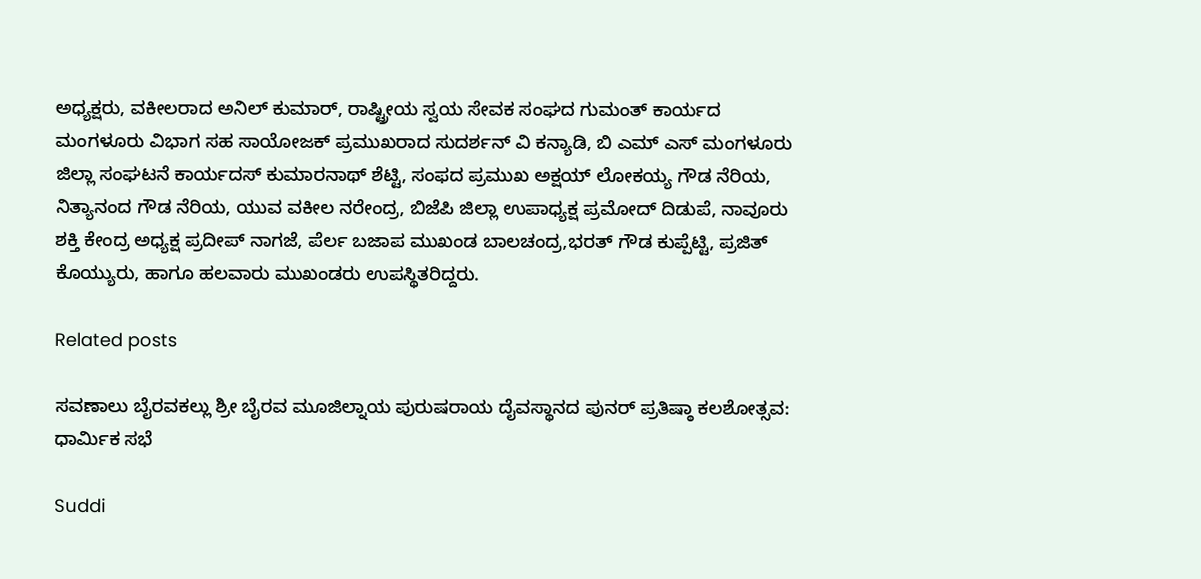ಅಧ್ಯಕ್ಷರು, ವಕೀಲರಾದ ಅನಿಲ್ ಕುಮಾರ್, ರಾಷ್ಟ್ರೀಯ ಸ್ವಯ ಸೇವಕ ಸಂಘದ ಗುಮಂತ್ ಕಾರ್ಯದ ಮಂಗಳೂರು ವಿಭಾಗ ಸಹ ಸಾಯೋಜಕ್ ಪ್ರಮುಖರಾದ ಸುದರ್ಶನ್ ವಿ ಕನ್ಯಾಡಿ, ಬಿ ಎಮ್ ಎಸ್ ಮಂಗಳೂರು ಜಿಲ್ಲಾ ಸಂಘಟನೆ ಕಾರ್ಯದಸ್ ಕುಮಾರನಾಥ್ ಶೆಟ್ಟಿ, ಸಂಫದ ಪ್ರಮುಖ ಅಕ್ಷಯ್ ಲೋಕಯ್ಯ ಗೌಡ ನೆರಿಯ, ನಿತ್ಯಾನಂದ ಗೌಡ ನೆರಿಯ, ಯುವ ವಕೀಲ ನರೇಂದ್ರ, ಬಿಜೆಪಿ ಜಿಲ್ಲಾ ಉಪಾಧ್ಯಕ್ಷ ಪ್ರಮೋದ್ ದಿಡುಪೆ, ನಾವೂರು ಶಕ್ತಿ ಕೇಂದ್ರ ಅಧ್ಯಕ್ಷ ಪ್ರದೀಪ್ ನಾಗಜೆ, ಪೆರ್ಲ ಬಜಾಪ ಮುಖಂಡ ಬಾಲಚಂದ್ರ,ಭರತ್ ಗೌಡ ಕುಪ್ಪೆಟ್ಟಿ, ಪ್ರಜಿತ್ ಕೊಯ್ಯುರು, ಹಾಗೂ ಹಲವಾರು ಮುಖಂಡರು ಉಪಸ್ಥಿತರಿದ್ದರು.

Related posts

ಸವಣಾಲು ಬೈರವಕಲ್ಲು ಶ್ರೀ ಬೈರವ ಮೂಜಿಲ್ನಾಯ ಪುರುಷರಾಯ ದೈವಸ್ಥಾನದ ಪುನರ್ ಪ್ರತಿಷ್ಠಾ ಕಲಶೋತ್ಸವ: ಧಾರ್ಮಿಕ ಸಭೆ

Suddi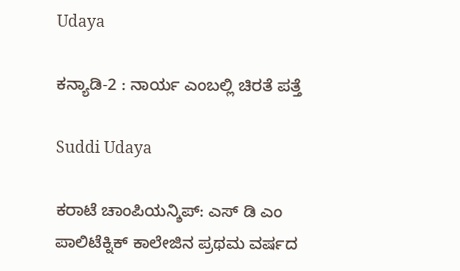Udaya

ಕನ್ಯಾಡಿ-2 : ನಾರ್ಯ ಎಂಬಲ್ಲಿ ಚಿರತೆ ಪತ್ತೆ

Suddi Udaya

ಕರಾಟೆ ಚಾಂಪಿಯನ್ಶಿಪ್: ಎಸ್ ಡಿ ಎಂ ಪಾಲಿಟೆಕ್ನಿಕ್ ಕಾಲೇಜಿನ ಪ್ರಥಮ ವರ್ಷದ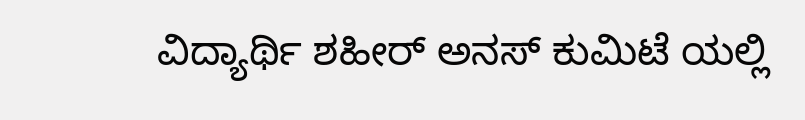ವಿದ್ಯಾರ್ಥಿ ಶಹೀರ್ ಅನಸ್ ಕುಮಿಟೆ ಯಲ್ಲಿ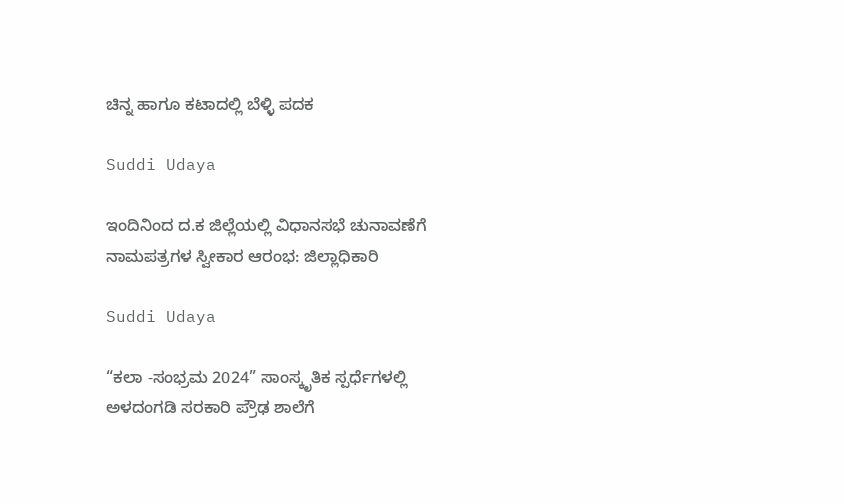ಚಿನ್ನ ಹಾಗೂ ಕಟಾದಲ್ಲಿ ಬೆಳ್ಳಿ ಪದಕ

Suddi Udaya

ಇಂದಿನಿಂದ ದ.ಕ ಜಿಲ್ಲೆಯಲ್ಲಿ ವಿಧಾನಸಭೆ ಚುನಾವಣೆಗೆ ನಾಮಪತ್ರಗಳ ಸ್ವೀಕಾರ ಆರಂಭ: ಜಿಲ್ಲಾಧಿಕಾರಿ

Suddi Udaya

“ಕಲಾ -ಸಂಭ್ರಮ 2024” ಸಾಂಸ್ಕೃತಿಕ ಸ್ಪರ್ಧೆಗಳಲ್ಲಿ ಅಳದಂಗಡಿ ಸರಕಾರಿ ಪ್ರೌಢ ಶಾಲೆಗೆ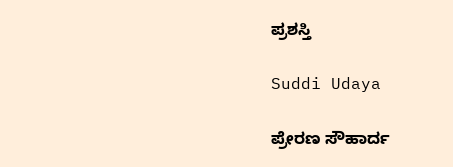ಪ್ರಶಸ್ತಿ

Suddi Udaya

ಪ್ರೇರಣ ಸೌಹಾರ್ದ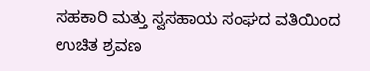ಸಹಕಾರಿ ಮತ್ತು ಸ್ವಸಹಾಯ ಸಂಘದ ವತಿಯಿಂದ ಉಚಿತ ಶ್ರವಣ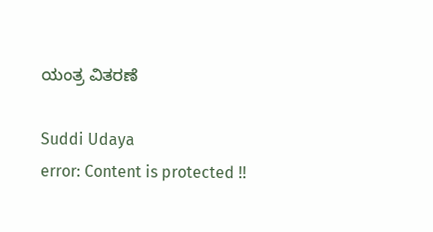ಯಂತ್ರ ವಿತರಣೆ

Suddi Udaya
error: Content is protected !!